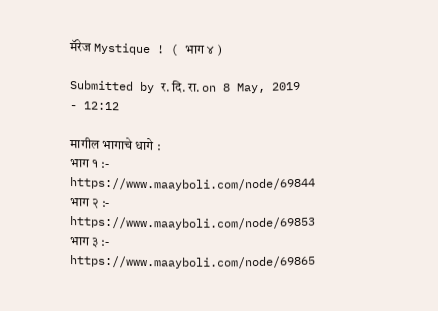मॅरेज Mystique ! ( भाग ४ )

Submitted by र. दि. रा. on 8 May, 2019 - 12:12

मागील भागाचे धागे :
भाग १ :- https://www.maayboli.com/node/69844
भाग २ :- https://www.maayboli.com/node/69853
भाग ३ :- https://www.maayboli.com/node/69865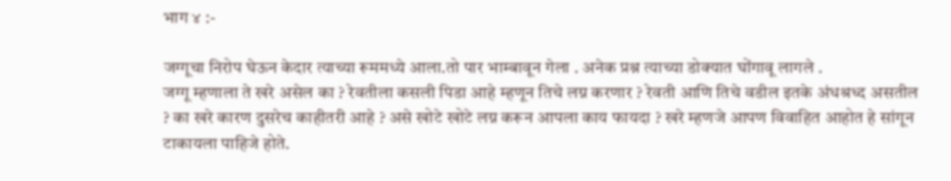भाग ४ :-

जग्गूचा निरोप घेऊन केदार त्याच्या रूममध्ये आला.तो पार भाम्बावून गेला . अनेक प्रश्न त्याच्या डोक्यात घोंगावू लागले .
जग्गू म्हणाला ते खरे असेल का ? रेवतीला कसली पिडा आहे म्हणून तिचे लग्न करणार ? रेवती आणि तिचे वडील इतके अंधश्रध्द असतील ? का खरे कारण दुसरेच काहीतरी आहे ? असे खोटे खोटे लग्न करून आपला काय फायदा ? खरे म्हणजे आपण विवाहित आहोत हे सांगून टाकायला पाहिजे होते.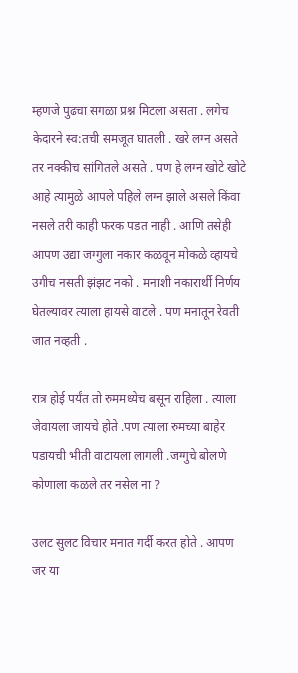म्हणजे पुढचा सगळा प्रश्न मिटला असता . लगेच केदारने स्व:तची समजूत घातली . खरे लग्न असते तर नक्कीच सांगितले असते . पण हे लग्न खोटे खोटे आहे त्यामुळे आपले पहिले लग्न झाले असले किंवा नसले तरी काही फरक पडत नाही . आणि तसेही आपण उद्या जग्गुला नकार कळवून मोकळे व्हायचे उगीच नसती झंझट नको . मनाशी नकारार्थी निर्णय घेतल्यावर त्याला हायसे वाटले . पण मनातून रेवती जात नव्हती .

रात्र होई पर्यंत तो रुममध्येच बसून राहिला . त्याला जेवायला जायचे होते .पण त्याला रुमच्या बाहेर पडायची भीती वाटायला लागली .जग्गुचे बोलणे कोणाला कळले तर नसेल ना ?

उलट सुलट विचार मनात गर्दी करत होते . आपण जर या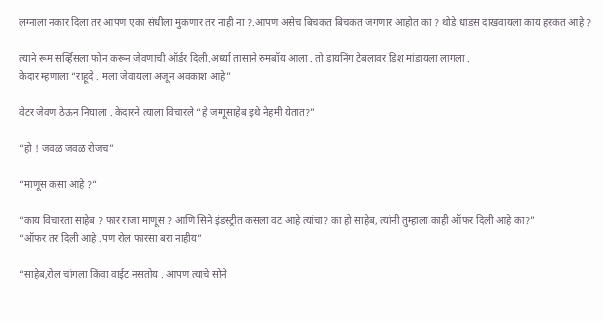लग्नाला नकार दिला तर आपण एका संधीला मुकणार तर नाही ना ?.आपण असेच बिचकत बिचकत जगणार आहोत का ? थोडे धाडस दाखवायला काय हरकत आहे ?

त्याने रूम सर्व्हिसला फोन करून जेवणाची ऑर्डर दिली.अर्ध्या तासाने रुमबॉय आला . तो डायनिंग टेबलावर डिश मांडायला लागला .
केदार म्हणाला “राहूदे . मला जेवायला अजून अवकाश आहे”

वेटर जेवण ठेऊन निघाला . केदारने त्याला विचारले “हे जग्गूसाहेब इथे नेहमी येतात?”

“हो ! जवळ जवळ रोजच”

“माणूस कसा आहे ?“

“काय विचारता साहेब ? फार राजा माणूस ? आणि सिने इंडस्ट्रीत कसला वट आहे त्यांचा? का हो साहेब, त्यांनी तुम्हाला काही ऑफर दिली आहे का?”
“ऑफर तर दिली आहे .पण रोल फारसा बरा नाहीय”

“साहेब,रोल चांगला किंवा वाईट नसतोय . आपण त्याचे सोने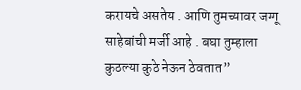करायचे असतेय . आणि तुमच्यावर जग्गू साहेबांची मर्जी आहे . बघा तुम्हाला कुठल्या कुठे नेऊन ठेवतात”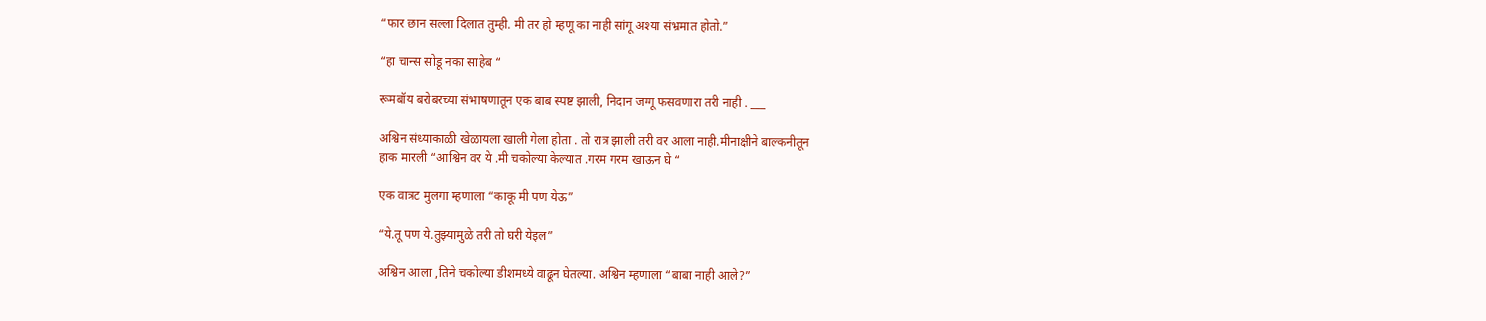“फार छान सल्ला दिलात तुम्ही. मी तर हो म्हणू का नाही सांगू अश्या संभ्रमात होतो.”

“हा चान्स सोडू नका साहेब “

रूमबॉय बरोबरच्या संभाषणातून एक बाब स्पष्ट झाली, निदान जग्गू फसवणारा तरी नाही . ___

अश्विन संध्याकाळी खेळायला खाली गेला होता . तो रात्र झाली तरी वर आला नाही.मीनाक्षीने बाल्कनीतून
हाक मारली “आश्विन वर ये .मी चकोल्या केल्यात .गरम गरम खाऊन घे “

एक वात्रट मुलगा म्हणाला “काकू मी पण येऊ”

“ये.तू पण ये.तुझ्यामुळे तरी तो घरी येइल”

अश्विन आला ,तिने चकोल्या डीशमध्ये वाढून घेतल्या. अश्विन म्हणाला “बाबा नाही आले?”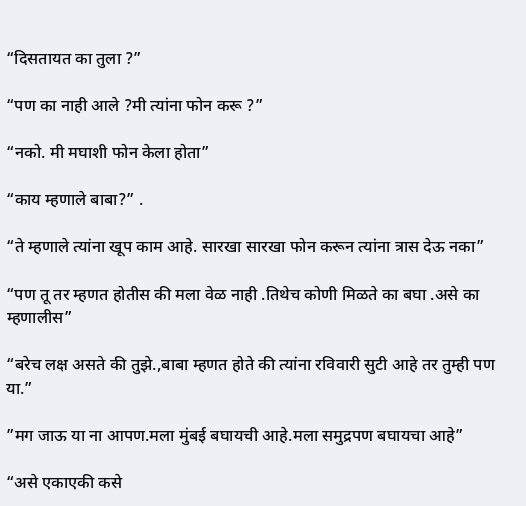“दिसतायत का तुला ?”

“पण का नाही आले ?मी त्यांना फोन करू ?”

“नको. मी मघाशी फोन केला होता”

“काय म्हणाले बाबा?” .

“ते म्हणाले त्यांना खूप काम आहे. सारखा सारखा फोन करून त्यांना त्रास देऊ नका”

“पण तू तर म्हणत होतीस की मला वेळ नाही .तिथेच कोणी मिळते का बघा .असे का म्हणालीस”

“बरेच लक्ष असते की तुझे.,बाबा म्हणत होते की त्यांना रविवारी सुटी आहे तर तुम्ही पण या.”

”मग जाऊ या ना आपण.मला मुंबई बघायची आहे.मला समुद्रपण बघायचा आहे”

“असे एकाएकी कसे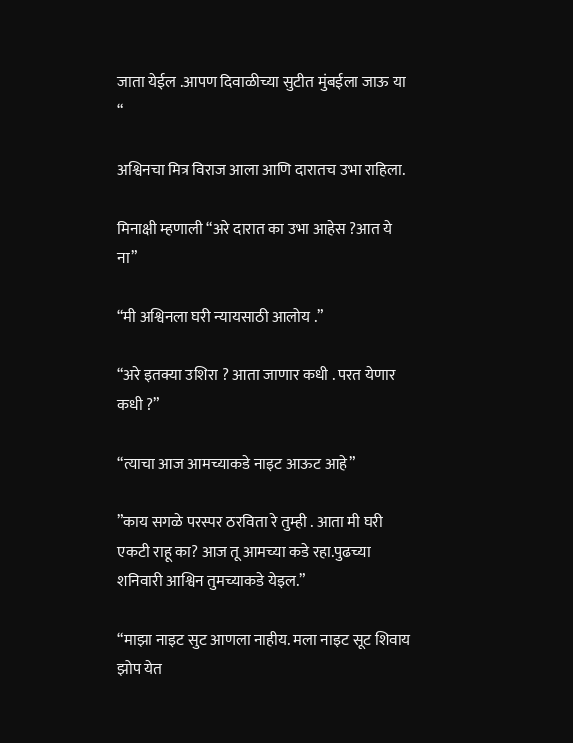जाता येईल .आपण दिवाळीच्या सुटीत मुंबईला जाऊ या “

अश्विनचा मित्र विराज आला आणि दारातच उभा राहिला.

मिनाक्षी म्हणाली “अरे दारात का उभा आहेस ?आत ये ना”

“मी अश्विनला घरी न्यायसाठी आलोय .”

“अरे इतक्या उशिरा ? आता जाणार कधी . परत येणार कधी ?”

“त्याचा आज आमच्याकडे नाइट आऊट आहे”

”काय सगळे परस्पर ठरविता रे तुम्ही . आता मी घरी एकटी राहू का? आज तू आमच्या कडे रहा.पुढच्या शनिवारी आश्विन तुमच्याकडे येइल.”

“माझा नाइट सुट आणला नाहीय. मला नाइट सूट शिवाय झोप येत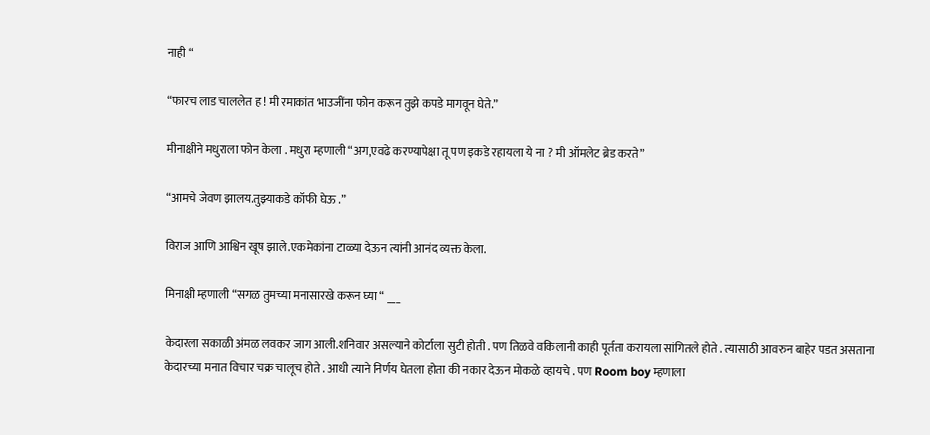नाही “

“फारच लाड चाललेत ह ! मी रमाकांत भाउजींना फोन करून तुझे कपडे मागवून घेते.”

मीनाक्षीने मधुराला फोन केला . मधुरा म्हणाली “अग,एवढे करण्यापेक्षा तू पण इकडे रहायला ये ना ? मी ऑमलेट ब्रेड करते”

“आमचे जेवण झालय.तुझ्याकडे कॉफी घेऊ .”

विराज आणि आश्विन खूष झाले.एकमेकांना टाळ्या देऊन त्यांनी आनंद व्यक्त केला.

मिनाक्षी म्हणाली “सगळ तुमच्या मनासारखे करून घ्या “ ___

केदारला सकाळी अंमळ लवकर जाग आली.शनिवार असल्याने कोर्टाला सुटी होती . पण तिळवे वकिलानी काही पूर्तता करायला सांगितले होते . त्यासाठी आवरुन बाहेर पडत असताना केदारच्या मनात विचार चक्र चालूच होते . आधी त्याने निर्णय घेतला होता की नकार देऊन मोकळे व्हायचे . पण Room boy म्हणाला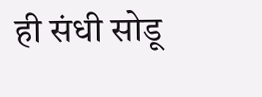ही संधी सोडू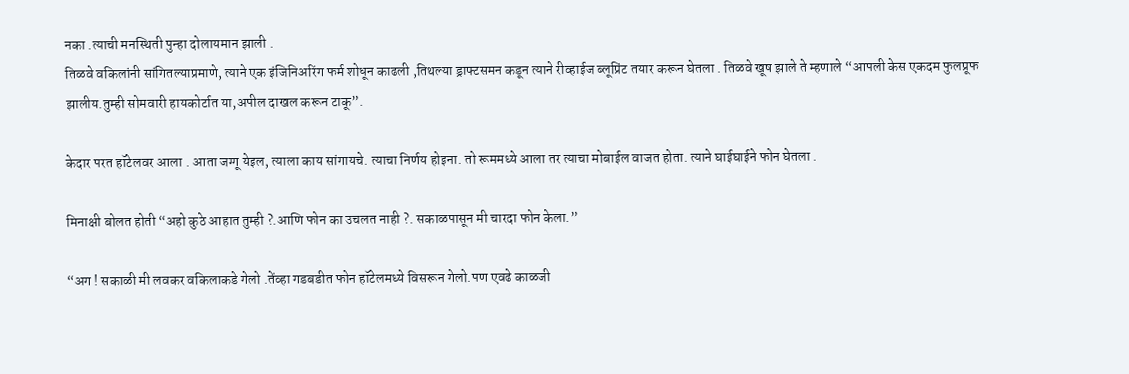नका .त्याची मनस्थिती पुन्हा दोलायमान झाली .
तिळवे वकिलांनी सांगितल्याप्रमाणे, त्याने एक इंजिनिअरिंग फर्म शोधून काढली ,तिथल्या ड्राफ्टसमन कडून त्याने रीव्हाईज ब्लूप्रिंट तयार करून घेतला . तिळवे खूष झाले ते म्हणाले “आपली केस एकदम फुलप्रूफ झालीय.तुम्ही सोमवारी हायकोर्टात या,अपील दाखल करून टाकू”.

केदार परत हॉटेलवर आला . आता जग्गू येइल, त्याला काय सांगायचे. त्याचा निर्णय होइना. तो रूममध्ये आला तर त्याचा मोबाईल वाजत होता. त्याने घाईघाईने फोन घेतला .

मिनाक्षी बोलत होती “अहो कुठे आहात तुम्ही ?.आणि फोन का उचलत नाही ?. सकाळपासून मी चारदा फोन केला.”

“अग ! सकाळी मी लवकर वकिलाकडे गेलो .तेंव्हा गडबडीत फोन हॉटेलमध्ये विसरून गेलो.पण एवढे काळजी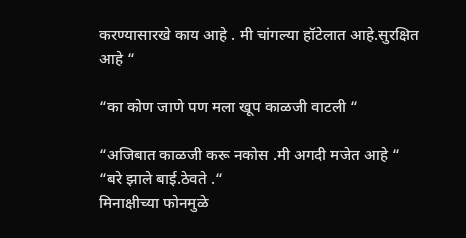करण्यासारखे काय आहे . मी चांगल्या हॉटेलात आहे.सुरक्षित आहे “

“का कोण जाणे पण मला खूप काळजी वाटली “

“अजिबात काळजी करू नकोस .मी अगदी मजेत आहे “
“बरे झाले बाई.ठेवते .“
मिनाक्षीच्या फोनमुळे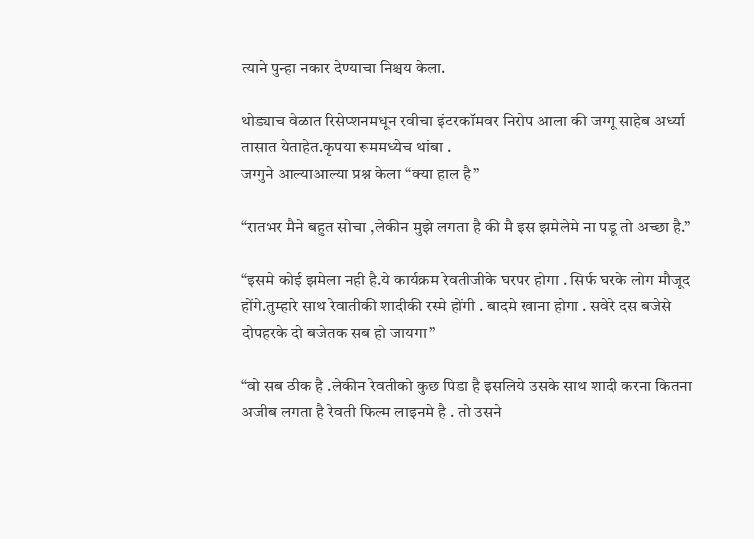त्याने पुन्हा नकार देण्याचा निश्चय केला.

थोड्याच वेळात रिसेप्शनमधून रवीचा इंटरकॉमवर निरोप आला की जग्गू साहेब अर्ध्या तासात येताहेत.कृपया रूममध्येच थांबा .
जग्गुने आल्याआल्या प्रश्न केला “क्या हाल है”

“रातभर मैने बहुत सोचा ,लेकीन मुझे लगता है की मै इस झमेलेमे ना पडू तो अच्छा है.”

“इसमे कोई झमेला नही है.ये कार्यक्रम रेवतीजीके घरपर होगा . सिर्फ घरके लोग मौजूद होंगे.तुम्हारे साथ रेवातीकी शादीकी रस्मे होंगी . बादमे खाना होगा . सवेरे दस बजेसे दोपहरके दो बजेतक सब हो जायगा”

“वो सब ठीक है .लेकीन रेवतीको कुछ पिडा है इसलिये उसके साथ शादी करना कितना अजीब लगता है रेवती फिल्म लाइनमे है . तो उसने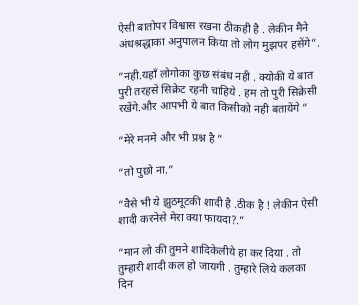ऐसी बातोपर विश्वास रखना ठीकही है . लेकीन मैने अंधश्रद्धाका अनुपालन किया तो लोग मुझपर हसेंगे”.

“नही.यहाँ लोगोका कुछ संबंध नही . क्योकी ये बात पुरी तरहसे सिक्रेट रहनी चाहिये . हम तो पुरी सिक्रेसी रखेंगे.और आपभी ये बात किसीको नही बतायेंगे “

“मेरे मनमे और भी प्रश्न है ”

“तो पुछो ना.”

“वैसे भी ये झुठमूटकी शादी है .ठीक है ! लेकीन ऐसी शादी करनेसे मेरा क्या फायदा?.”

“मान लो की तुमने शादिकेलीये हा कर दिया . तो तुम्हारी शादी कल हो जायगी . तुम्हारे लिये कलका दिन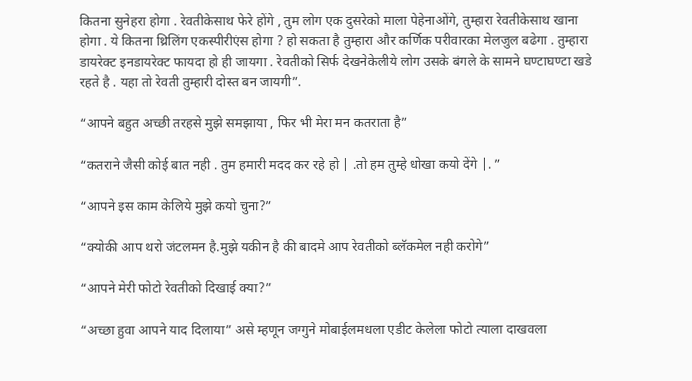कितना सुनेहरा होगा . रेवतीकेसाथ फेरे होंगे , तुम लोग एक दुसरेको माला पेहेनाओंगे, तुम्हारा रेवतीकेसाथ खाना होगा . ये कितना थ्रिलिंग एकस्पीरीएंस होगा ? हो सकता है तुम्हारा और कर्णिक परीवारका मेलजुल बढेगा . तुम्हारा डायरेक्ट इनडायरेक्ट फायदा हो ही जायगा . रेवतीको सिर्फ देखनेकेलीये लोग उसके बंगले के सामने घण्टाघण्टा खडे रहते है . यहा तो रेवती तुम्हारी दोस्त बन जायगी”.

“आपने बहुत अच्छी तरहसे मुझे समझाया , फिर भी मेरा मन कतराता है”

“कतराने जैसी कोई बात नही . तुम हमारी मदद कर रहे हो | .तो हम तुम्हे धोखा कयो देंगे |. ”

“आपने इस काम केलिये मुझे कयो चुना?”

“क्योकी आप थरो जंटलमन है.मुझे यकीन है की बादमे आप रेवतीको ब्लॅकमेल नही करोगे”

“आपने मेरी फोटो रेवतीको दिखाई क्या?”

“अच्छा हुवा आपने याद दिलाया” असे म्हणून जग्गुने मोबाईलमधला एडीट केलेला फोटो त्याला दाखवला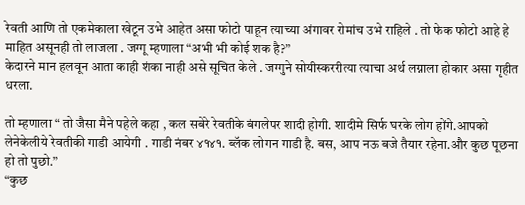रेवती आणि तो एकमेकाला खेटून उभे आहेत असा फोटो पाहून त्याच्या अंगावर रोमांच उभे राहिले . तो फेक फोटो आहे हे माहित असूनही तो लाजला . जग्गू म्हणाला “अभी भी कोई शक है?”
केदारने मान हलवून आता काही शंका नाही असे सूचित केले . जग्गुने सोयीस्कररीत्या त्याचा अर्थ लग्नाला होकार असा गृहीत धरला.

तो म्हणाला “ तो जैसा मैने पहेले कहा , कल सबेरे रेवतीके बंगलेपर शादी होगी. शादीमे सिर्फ घरके लोग होंगे.आपको लेनेकेलीये रेवतीकी गाडी आयेगी . गाडी नंबर ४१४१. ब्लॅक लोगन गाडी है. बस, आप नऊ बजे तैयार रहेना.और कुछ पूछना हो तो पुछो.”
“कुछ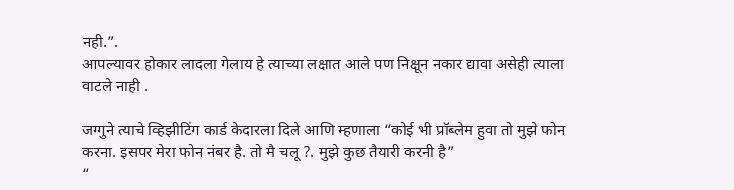नही.”.
आपल्यावर होकार लादला गेलाय हे त्याच्या लक्षात आले पण निक्षून नकार द्यावा असेही त्याला वाटले नाही .

जग्गुने त्याचे व्हिझीटिंग कार्ड केदारला दिले आणि म्हणाला “कोई भी प्रॉब्लेम हुवा तो मुझे फोन करना. इसपर मेरा फोन नंबर है. तो मै चलू ?. मुझे कुछ तैयारी करनी है”
“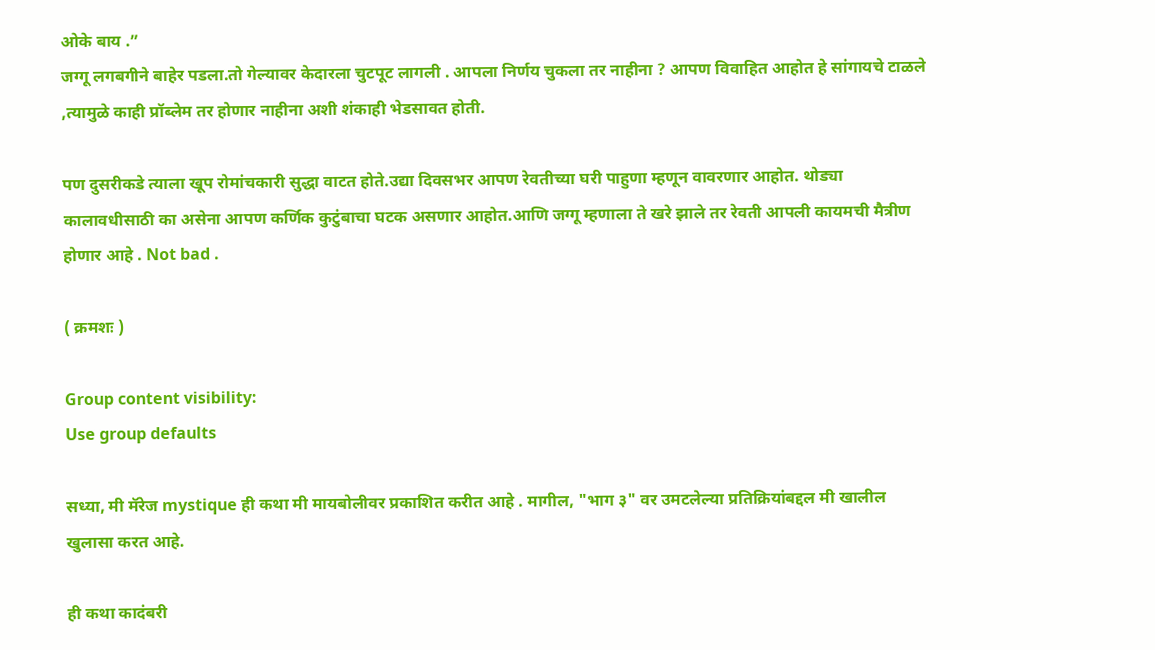ओके बाय .”
जग्गू लगबगीने बाहेर पडला.तो गेल्यावर केदारला चुटपूट लागली . आपला निर्णय चुकला तर नाहीना ? आपण विवाहित आहोत हे सांगायचे टाळले ,त्यामुळे काही प्रॉब्लेम तर होणार नाहीना अशी शंकाही भेडसावत होती.

पण दुसरीकडे त्याला खूप रोमांचकारी सुद्धा वाटत होते.उद्या दिवसभर आपण रेवतीच्या घरी पाहुणा म्हणून वावरणार आहोत. थोड्या कालावधीसाठी का असेना आपण कर्णिक कुटुंबाचा घटक असणार आहोत.आणि जग्गू म्हणाला ते खरे झाले तर रेवती आपली कायमची मैत्रीण होणार आहे . Not bad .

( क्रमशः )

Group content visibility:
Use group defaults

सध्या, मी मॅरेज mystique ही कथा मी मायबोलीवर प्रकाशित करीत आहे . मागील, "भाग ३" वर उमटलेल्या प्रतिक्रियांबद्दल मी खालील खुलासा करत आहे.

ही कथा कादंबरी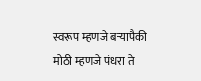स्वरूप म्हणजे बऱ्यापैकी मोठी म्हणजे पंधरा ते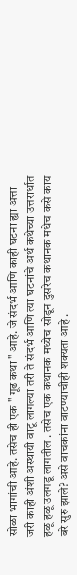सोळा भागांची आहे. तसेच ही एक " गूढ कथा " आहे. जे संदर्भ आणि काही घटना ह्या अत्ता जरी काही अंशी अस्थायी वाटू लागल्या तरी ते संदर्भ आणि त्या घटनांचे अर्थ कथेच्या उत्तरार्धात हळू हळू उलगडू लागतील . तसेच एक कथानक मध्येच सोडून दुसरेच कथानक मधेच कसे काय बरे सुरु झाले? असे वाचकांना वाटण्याचीही शक्यता आहे .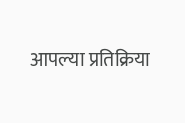आपल्या प्रतिक्रिया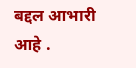बद्दल आभारी आहे .